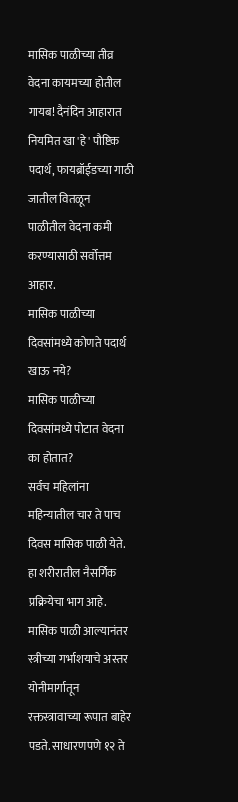मासिक पाळीच्या तीव्र वेदना कायमच्या होतील गायब! दैनंदिन आहारात नियमित खा 'हे' पौष्टिक पदार्थ, फायब्रॉईडच्या गाठी जातील वितळून
पाळीतील वेदना कमी करण्यासाठी सर्वोत्तम आहार.
मासिक पाळीच्या दिवसांमध्ये कोणते पदार्थ खाऊ नये?
मासिक पाळीच्या दिवसांमध्ये पोटात वेदना का होतात?
सर्वच महिलांना महिन्यातील चार ते पाच दिवस मासिक पाळी येते. हा शरीरातील नैसर्गिक प्रक्रियेचा भाग आहे. मासिक पाळी आल्यानंतर स्त्रीच्या गर्भाशयाचे अस्तर योनीमार्गातून रक्तस्त्रावाच्या रूपात बाहेर पडते. साधारणपणे १२ ते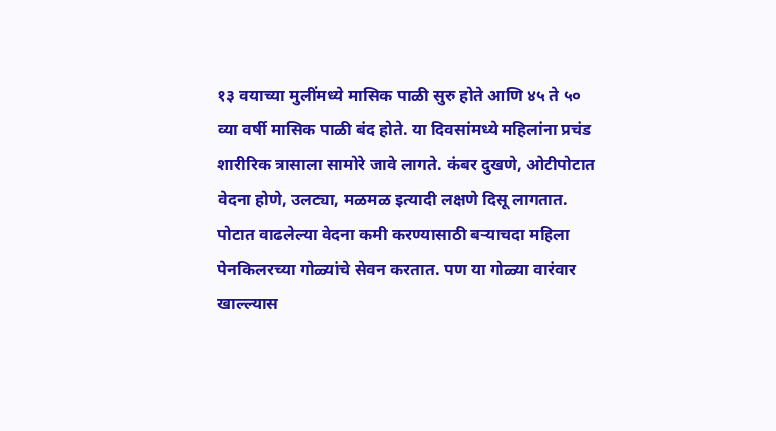१३ वयाच्या मुलींमध्ये मासिक पाळी सुरु होते आणि ४५ ते ५० व्या वर्षी मासिक पाळी बंद होते. या दिवसांमध्ये महिलांना प्रचंड शारीरिक त्रासाला सामोरे जावे लागते. कंबर दुखणे, ओटीपोटात वेदना होणे, उलट्या, मळमळ इत्यादी लक्षणे दिसू लागतात. पोटात वाढलेल्या वेदना कमी करण्यासाठी बऱ्याचदा महिला पेनकिलरच्या गोळ्यांचे सेवन करतात. पण या गोळ्या वारंवार खाल्ल्यास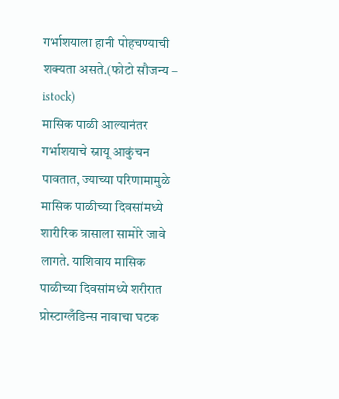गर्भाशयाला हानी पोहचण्याची शक्यता असते.(फोटो सौजन्य – istock)
मासिक पाळी आल्यानंतर गर्भाशयाचे स्नायू आकुंचन पावतात, ज्याच्या परिणामामुळे मासिक पाळीच्या दिवसांमध्ये शारीरिक त्रासाला सामोरे जावे लागते. याशिवाय मासिक पाळीच्या दिवसांमध्ये शरीरात प्रोस्टाग्लँडिन्स नावाचा घटक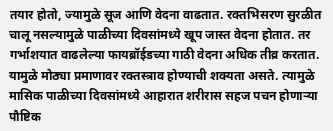तयार होतो, ज्यामुळे सूज आणि वेदना वाढतात. रक्तभिसरण सुरळीत चालू नसल्यामुळे पाळीच्या दिवसांमध्ये खूप जास्त वेदना होतात. तर गर्भाशयात वाढलेल्या फायब्रॉईडच्या गाठी वेदना अधिक तीव्र करतात. यामुळे मोठ्या प्रमाणावर रक्तस्त्राव होण्याची शक्यता असते. त्यामुळे मासिक पाळीच्या दिवसांमध्ये आहारात शरीरास सहज पचन होणाऱ्या पौष्टिक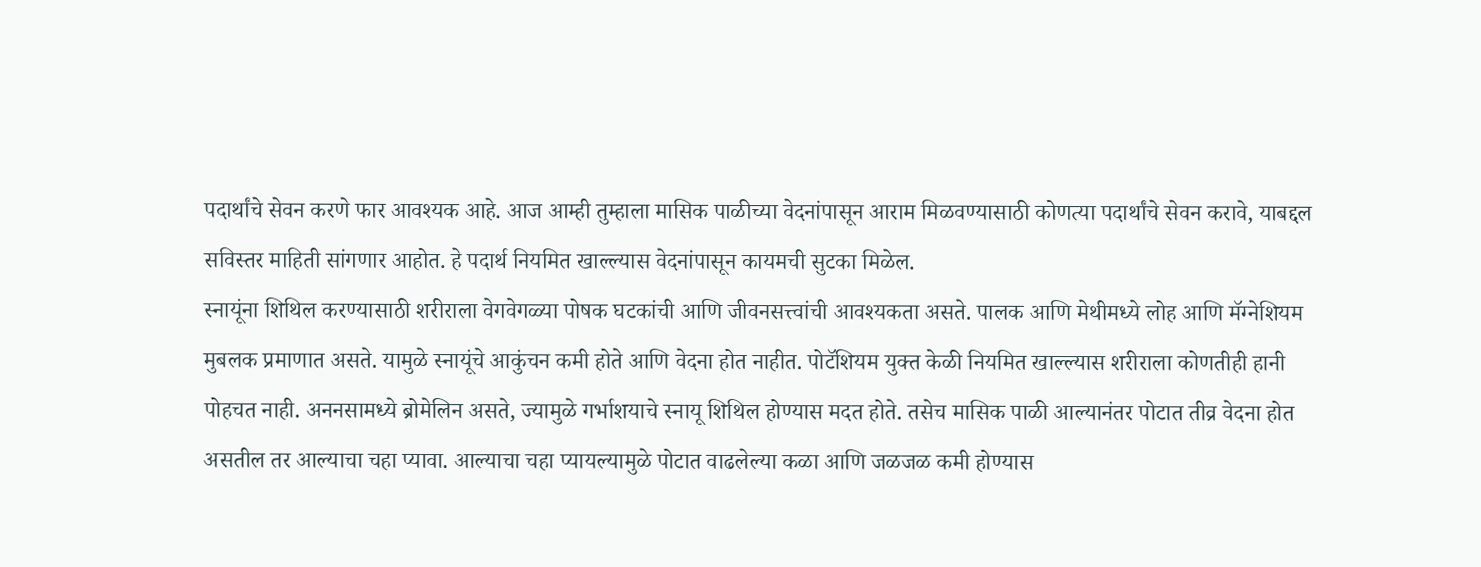पदार्थांचे सेवन करणे फार आवश्यक आहे. आज आम्ही तुम्हाला मासिक पाळीच्या वेदनांपासून आराम मिळवण्यासाठी कोणत्या पदार्थांचे सेवन करावे, याबद्दल सविस्तर माहिती सांगणार आहोत. हे पदार्थ नियमित खाल्ल्यास वेदनांपासून कायमची सुटका मिळेल.
स्नायूंना शिथिल करण्यासाठी शरीराला वेगवेगळ्या पोषक घटकांची आणि जीवनसत्त्वांची आवश्यकता असते. पालक आणि मेथीमध्ये लोह आणि मॅग्नेशियम मुबलक प्रमाणात असते. यामुळे स्नायूंचे आकुंचन कमी होते आणि वेदना होत नाहीत. पोटॅशियम युक्त केळी नियमित खाल्ल्यास शरीराला कोणतीही हानी पोहचत नाही. अननसामध्ये ब्रोमेलिन असते, ज्यामुळे गर्भाशयाचे स्नायू शिथिल होण्यास मदत होते. तसेच मासिक पाळी आल्यानंतर पोटात तीव्र वेदना होत असतील तर आल्याचा चहा प्यावा. आल्याचा चहा प्यायल्यामुळे पोटात वाढलेल्या कळा आणि जळजळ कमी होण्यास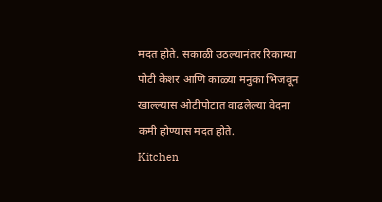मदत होते. सकाळी उठल्यानंतर रिकाम्या पोटी केशर आणि काळ्या मनुका भिजवून खाल्ल्यास ओटीपोटात वाढलेल्या वेदना कमी होण्यास मदत होते.
Kitchen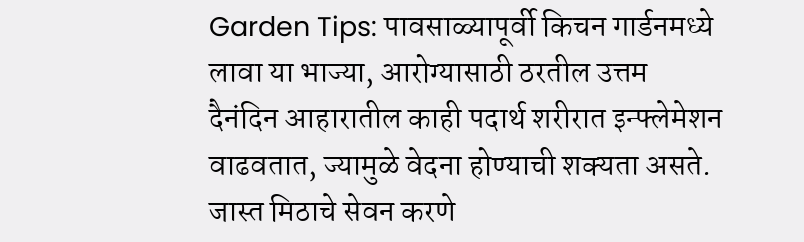Garden Tips: पावसाळ्यापूर्वी किचन गार्डनमध्ये लावा या भाज्या, आरोग्यासाठी ठरतील उत्तम
दैनंदिन आहारातील काही पदार्थ शरीरात इन्फ्लेमेशन वाढवतात, ज्यामुळे वेदना होण्याची शक्यता असते. जास्त मिठाचे सेवन करणे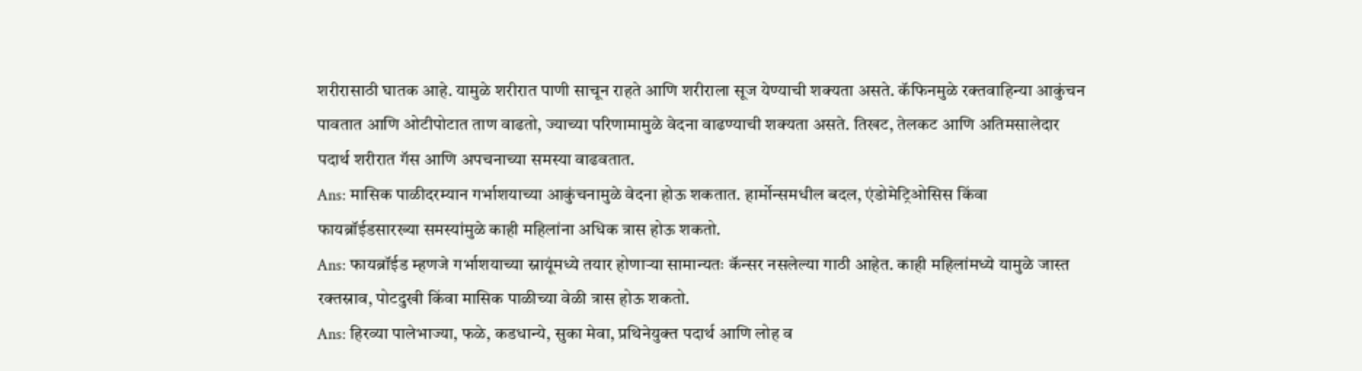शरीरासाठी घातक आहे. यामुळे शरीरात पाणी साचून राहते आणि शरीराला सूज येण्याची शक्यता असते. कॅफिनमुळे रक्तवाहिन्या आकुंचन पावतात आणि ओटीपोटात ताण वाढतो, ज्याच्या परिणामामुळे वेदना वाढण्याची शक्यता असते. तिखट, तेलकट आणि अतिमसालेदार पदार्थ शरीरात गॅस आणि अपचनाच्या समस्या वाढवतात.
Ans: मासिक पाळीदरम्यान गर्भाशयाच्या आकुंचनामुळे वेदना होऊ शकतात. हार्मोन्समधील बदल, एंडोमेट्रिओसिस किंवा फायब्रॉईडसारख्या समस्यांमुळे काही महिलांना अधिक त्रास होऊ शकतो.
Ans: फायब्रॉईड म्हणजे गर्भाशयाच्या स्नायूंमध्ये तयार होणाऱ्या सामान्यतः कॅन्सर नसलेल्या गाठी आहेत. काही महिलांमध्ये यामुळे जास्त रक्तस्राव, पोटदुखी किंवा मासिक पाळीच्या वेळी त्रास होऊ शकतो.
Ans: हिरव्या पालेभाज्या, फळे, कडधान्ये, सुका मेवा, प्रथिनेयुक्त पदार्थ आणि लोह व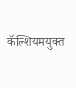कॅल्शियमयुक्त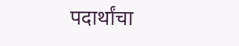पदार्थांचा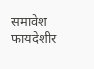समावेश फायदेशीर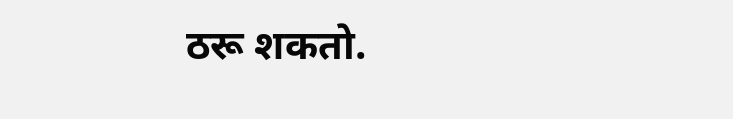ठरू शकतो.